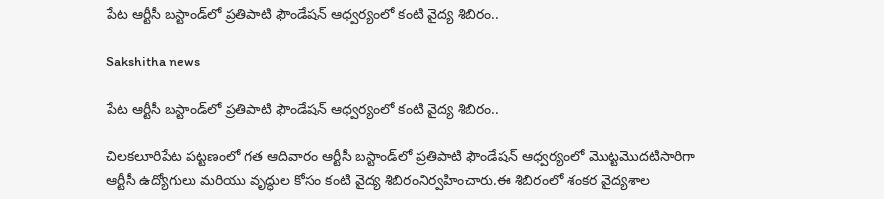పేట ఆర్టీసీ బస్టాండ్‌లో ప్రతిపాటి ఫౌండేషన్ ఆధ్వర్యంలో కంటి వైద్య శిబిరం..

Sakshitha news

పేట ఆర్టీసీ బస్టాండ్‌లో ప్రతిపాటి ఫౌండేషన్ ఆధ్వర్యంలో కంటి వైద్య శిబిరం..

చిలకలూరిపేట పట్టణంలో గత ఆదివారం ఆర్టీసీ బస్టాండ్‌లో ప్రతిపాటి ఫౌండేషన్ ఆధ్వర్యంలో మొట్టమొదటిసారిగా
ఆర్టీసీ ఉద్యోగులు మరియు వృద్ధుల కోసం కంటి వైద్య శిబిరంనిర్వహించారు.ఈ శిబిరంలో శంకర వైద్యశాల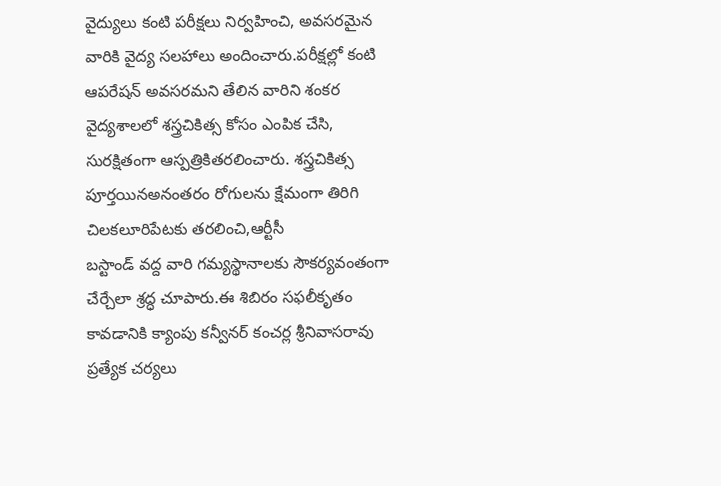వైద్యులు కంటి పరీక్షలు నిర్వహించి, అవసరమైన వారికి వైద్య సలహాలు అందించారు.పరీక్షల్లో కంటి ఆపరేషన్ అవసరమని తేలిన వారిని శంకర వైద్యశాలలో శస్త్రచికిత్స కోసం ఎంపిక చేసి, సురక్షితంగా ఆస్పత్రికితరలించారు. శస్త్రచికిత్స పూర్తయినఅనంతరం రోగులను క్షేమంగా తిరిగి చిలకలూరిపేటకు తరలించి,ఆర్టీసీ
బస్టాండ్ వద్ద వారి గమ్యస్థానాలకు సౌకర్యవంతంగా చేర్చేలా శ్రద్ధ చూపారు.ఈ శిబిరం సఫలీకృతం కావడానికి క్యాంపు కన్వీనర్ కంచర్ల శ్రీనివాసరావు ప్రత్యేక చర్యలు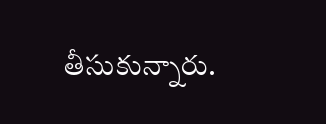తీసుకున్నారు.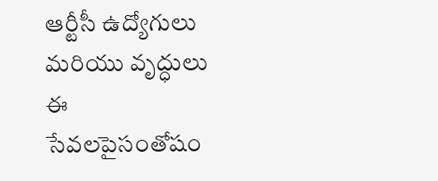ఆర్టీసీ ఉద్యోగులు మరియు వృద్ధులు ఈ సేవలపైసంతోషం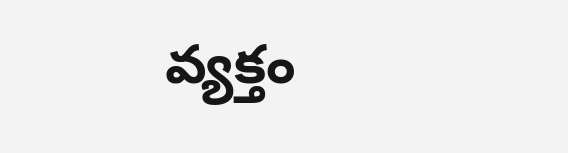వ్యక్తం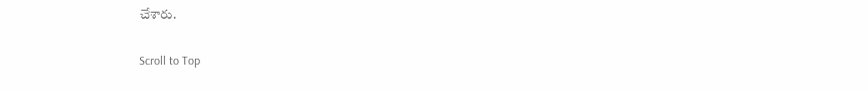చేశారు.

Scroll to Top